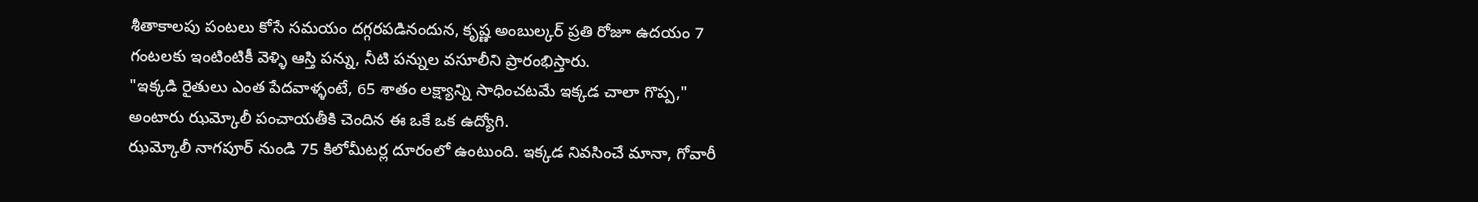శీతాకాలపు పంటలు కోసే సమయం దగ్గరపడినందున, కృష్ణ అంబుల్కర్ ప్రతి రోజూ ఉదయం 7 గంటలకు ఇంటింటికీ వెళ్ళి ఆస్తి పన్ను, నీటి పన్నుల వసూలీని ప్రారంభిస్తారు.
"ఇక్కడి రైతులు ఎంత పేదవాళ్ళంటే, 65 శాతం లక్ష్యాన్ని సాధించటమే ఇక్కడ చాలా గొప్ప," అంటారు ఝమ్కోలీ పంచాయతీకి చెందిన ఈ ఒకే ఒక ఉద్యోగి.
ఝమ్కోలీ నాగపూర్ నుండి 75 కిలోమీటర్ల దూరంలో ఉంటుంది. ఇక్కడ నివసించే మానా, గోవారీ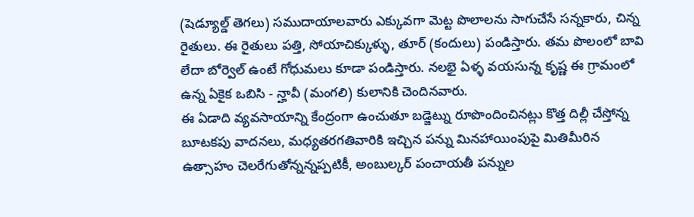(షెడ్యూల్డ్ తెగలు) సముదాయాలవారు ఎక్కువగా మెట్ట పొలాలను సాగుచేసే సన్నకారు, చిన్న రైతులు. ఈ రైతులు పత్తి, సోయాచిక్కుళ్ళు, తూర్ (కందులు) పండిస్తారు. తమ పొలంలో బావి లేదా బోర్వెల్ ఉంటే గోధుమలు కూడా పండిస్తారు. నలభై ఏళ్ళ వయసున్న కృష్ణ ఈ గ్రామంలో ఉన్న ఏకైక ఒబిసి - న్హావీ (మంగలి) కులానికి చెందినవారు.
ఈ ఏడాది వ్యవసాయాన్ని కేంద్రంగా ఉంచుతూ బడ్జెట్ను రూపొందించినట్లు కొత్త దిల్లీ చేస్తోన్న బూటకపు వాదనలు, మధ్యతరగతివారికి ఇచ్చిన పన్ను మినహాయింపుపై మితిమీరిన ఉత్సాహం చెలరేగుతోన్నన్నప్పటికీ, అంబుల్కర్ పంచాయతీ పన్నుల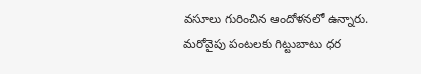వసూలు గురించిన ఆందోళనలో ఉన్నారు. మరోవైపు పంటలకు గిట్టుబాటు ధర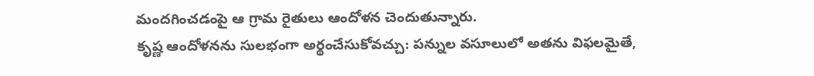మందగించడంపై ఆ గ్రామ రైతులు ఆందోళన చెందుతున్నారు.
కృష్ణ ఆందోళనను సులభంగా అర్థంచేసుకోవచ్చు: పన్నుల వసూలులో అతను విఫలమైతే,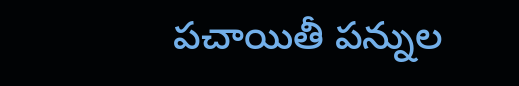పచాయితీ పన్నుల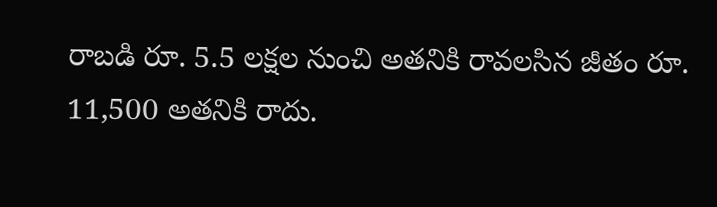రాబడి రూ. 5.5 లక్షల నుంచి అతనికి రావలసిన జీతం రూ. 11,500 అతనికి రాదు.